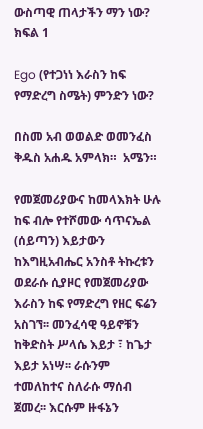ውስጣዊ ጠላታችን ማን ነው? ክፍል 1

Ego (የተጋነነ እራስን ከፍ የማድረግ ስሜት) ምንድን ነው?

በስመ አብ ወወልድ ወመንፈስ ቅዱስ አሐዱ አምላክ።  አሜን።

የመጀመሪያውና ከመላእክት ሁሉ ከፍ ብሎ የተሾመው ሳጥናኤል (ሰይጣን) እይታውን ከእግዚአብሔር አንስቶ ትኩረቱን ወደራሱ ሲያዞር የመጀመሪያው እራስን ከፍ የማድረግ የዘር ፍሬን አስገኘ፡፡ መንፈሳዊ ዓይኖቹን ከቅድስት ሥላሴ እይታ ፣ ከጌታ እይታ አነሣ፡፡ ራሱንም ተመለከተና ስለራሱ ማሰብ ጀመረ፡፡ እርሱም ዙፋኔን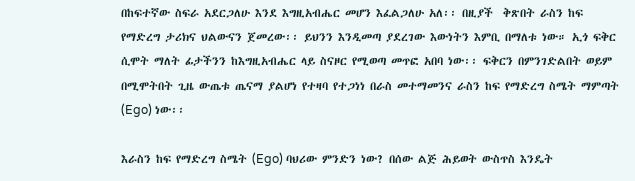በከፍተኛው ስፍራ አደርጋለሁ እንደ እግዚአብሔር መሆን እፈልጋለሁ አለ፡፡ በዚያች  ቅጽበት ራስን ከፍ የማድረግ ታሪክና ህልውናን ጀመረው፡፡ ይህንን እንዲመጣ ያደረገው እውነትን እምቢ በማለቱ ነው። ኢጎ ፍቅር ሲሞት ማለት ፊታችንን ከእግዚአብሔር ላይ ስናዞር የሚወጣ መጥፎ አበባ ነው፡፡ ፍቅርን በምንገድልበት ወይም በሚሞትበት ጊዜ ውጤቱ ጤናማ ያልሆነ የተዛባ የተጋነነ በራስ መተማመንና ራስን ከፍ የማድረግ ስሜት ማምጣት (Ego) ነው፡፡

እራስን ከፍ የማድረግ ስሜት (Ego) ባህሪው ምንድን ነው? በሰው ልጅ ሕይወት ውስጥስ እንዴት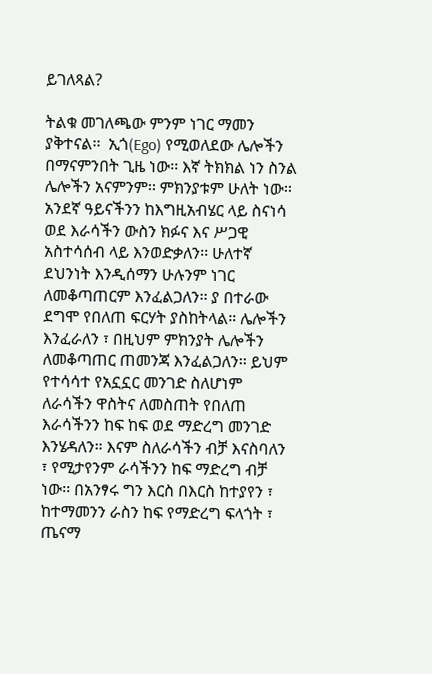ይገለጻል?

ትልቁ መገለጫው ምንም ነገር ማመን ያቅተናል፡፡  ኢጎ(Ego) የሚወለደው ሌሎችን በማናምንበት ጊዜ ነው፡፡ እኛ ትክክል ነን ስንል ሌሎችን አናምንም፡፡ ምክንያቱም ሁለት ነው፡፡ አንደኛ ዓይናችንን ከእግዚአብሄር ላይ ስናነሳ ወደ እራሳችን ውስን ክፉና እና ሥጋዊ አስተሳሰብ ላይ እንወድቃለን፡፡ ሁለተኛ ደህንነት እንዲሰማን ሁሉንም ነገር ለመቆጣጠርም እንፈልጋለን፡፡ ያ በተራው ደግሞ የበለጠ ፍርሃት ያስከትላል። ሌሎችን እንፈራለን ፣ በዚህም ምክንያት ሌሎችን ለመቆጣጠር ጠመንጃ እንፈልጋለን፡፡ ይህም የተሳሳተ የአኗኗር መንገድ ስለሆነም ለራሳችን ዋስትና ለመስጠት የበለጠ እራሳችንን ከፍ ከፍ ወደ ማድረግ መንገድ እንሄዳለን። እናም ስለራሳችን ብቻ እናስባለን ፣ የሚታየንም ራሳችንን ከፍ ማድረግ ብቻ ነው፡፡ በአንፃሩ ግን እርስ በእርስ ከተያየን ፣ ከተማመንን ራስን ከፍ የማድረግ ፍላጎት ፣ ጤናማ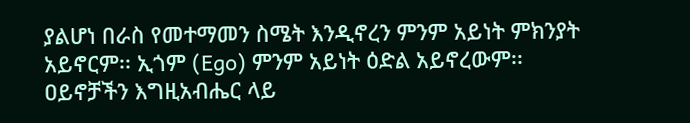ያልሆነ በራስ የመተማመን ስሜት እንዲኖረን ምንም አይነት ምክንያት አይኖርም፡፡ ኢጎም (Ego) ምንም አይነት ዕድል አይኖረውም፡፡ ዐይኖቻችን እግዚአብሔር ላይ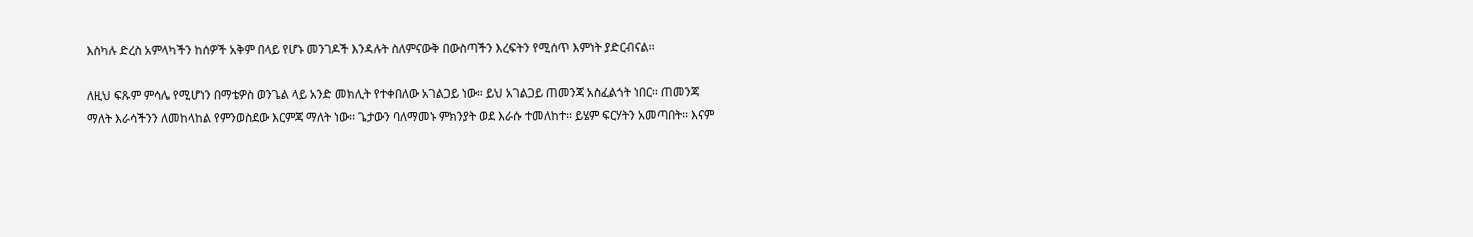እስካሉ ድረስ አምላካችን ከሰዎች አቅም በላይ የሆኑ መንገዶች እንዳሉት ስለምናውቅ በውስጣችን እረፍትን የሚሰጥ እምነት ያድርብናል፡፡

ለዚህ ፍጹም ምሳሌ የሚሆነን በማቴዎስ ወንጌል ላይ አንድ መክሊት የተቀበለው አገልጋይ ነው። ይህ አገልጋይ ጠመንጃ አስፈልጎት ነበር፡፡ ጠመንጃ ማለት እራሳችንን ለመከላከል የምንወስደው እርምጃ ማለት ነው፡፡ ጌታውን ባለማመኑ ምክንያት ወደ እራሱ ተመለከተ፡፡ ይሄም ፍርሃትን አመጣበት፡፡ እናም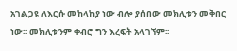አገልጋዩ ለእርሱ መከላከያ ነው ብሎ ያሰበው መክሊቱን መቅበር ነው፡፡ መክሊቱንም ቀብሮ ግን እረፍት አላገኘም፡፡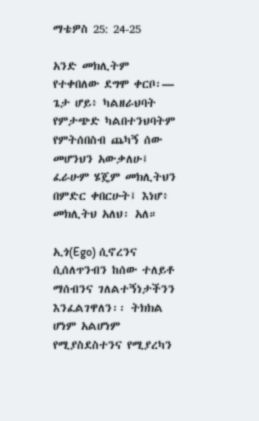ማቴዎስ 25: 24-25

አንድ መክሊትም የተቀበለው ደግሞ ቀርቦ፡— ጌታ ሆይ፥ ካልዘራህባት የምታጭድ ካልበተንህባትም የምትሰበስብ ጨካኝ ሰው መሆንህን አውቃለሁ፤ ፈራሁም ሄጄም መክሊትህን በምድር ቀበርሁት፤ እነሆ፥ መክሊትህ አለህ፡ አለ።

ኢጎ(Ego) ሲኖረንና ሲሰለጥንብን ከሰው ተለይቶ ማሰብንና ገለልተኝነታችንን እንፈልገዋለን፡፡ ትክክል ሆነም አልሆነም የሚያስደስተንና የሚያረካን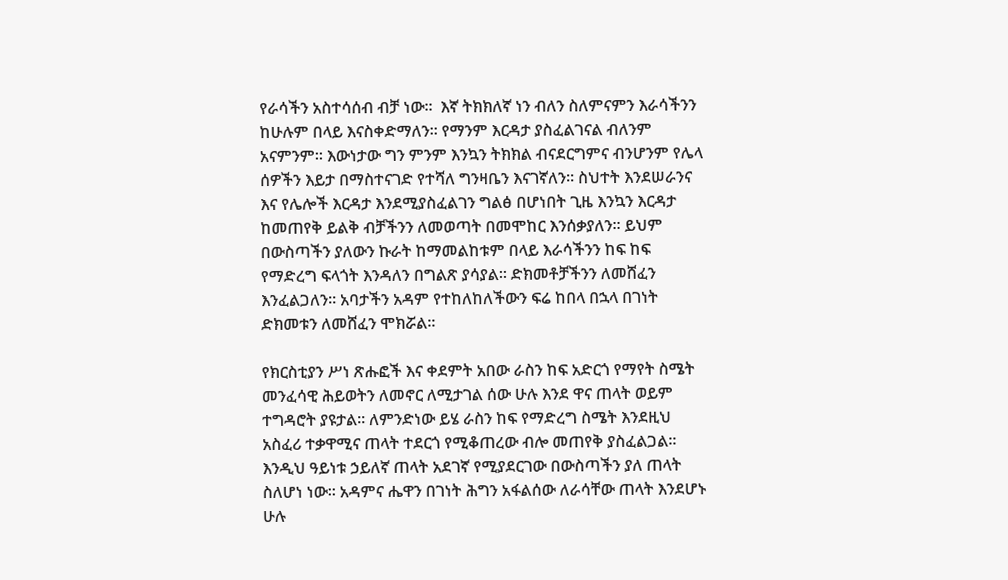የራሳችን አስተሳሰብ ብቻ ነው፡፡  እኛ ትክክለኛ ነን ብለን ስለምናምን እራሳችንን ከሁሉም በላይ እናስቀድማለን፡፡ የማንም እርዳታ ያስፈልገናል ብለንም አናምንም፡፡ እውነታው ግን ምንም እንኳን ትክክል ብናደርግምና ብንሆንም የሌላ ሰዎችን እይታ በማስተናገድ የተሻለ ግንዛቤን እናገኛለን፡፡ ስህተት እንደሠራንና እና የሌሎች እርዳታ እንደሚያስፈልገን ግልፅ በሆነበት ጊዜ እንኳን እርዳታ ከመጠየቅ ይልቅ ብቻችንን ለመወጣት በመሞከር እንሰቃያለን፡፡ ይህም በውስጣችን ያለውን ኩራት ከማመልከቱም በላይ እራሳችንን ከፍ ከፍ የማድረግ ፍላጎት እንዳለን በግልጽ ያሳያል፡፡ ድክመቶቻችንን ለመሸፈን እንፈልጋለን። አባታችን አዳም የተከለከለችውን ፍሬ ከበላ በኋላ በገነት ድክመቱን ለመሸፈን ሞክሯል፡፡

የክርስቲያን ሥነ ጽሑፎች እና ቀደምት አበው ራስን ከፍ አድርጎ የማየት ስሜት መንፈሳዊ ሕይወትን ለመኖር ለሚታገል ሰው ሁሉ እንደ ዋና ጠላት ወይም ተግዳሮት ያዩታል፡፡ ለምንድነው ይሄ ራስን ከፍ የማድረግ ስሜት እንደዚህ አስፈሪ ተቃዋሚና ጠላት ተደርጎ የሚቆጠረው ብሎ መጠየቅ ያስፈልጋል፡፡ እንዲህ ዓይነቱ ኃይለኛ ጠላት አደገኛ የሚያደርገው በውስጣችን ያለ ጠላት ስለሆነ ነው፡፡ አዳምና ሔዋን በገነት ሕግን አፋልሰው ለራሳቸው ጠላት እንደሆኑ ሁሉ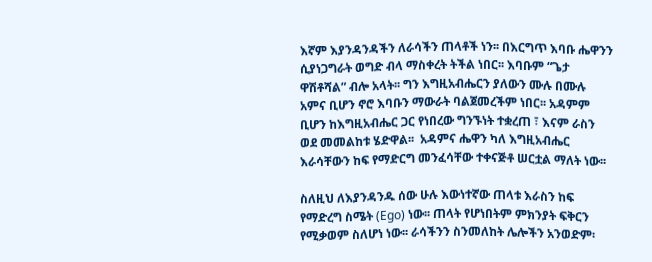እኛም እያንዳንዳችን ለራሳችን ጠላቶች ነን፡፡ በእርግጥ እባቡ ሔዋንን ሲያነጋግራት ወግድ ብላ ማስቀረት ትችል ነበር፡፡ እባቡም “ጌታ ዋሽቶሻል” ብሎ አላት፡፡ ግን እግዚአብሔርን ያለውን ሙሉ በሙሉ አምና ቢሆን ኖሮ እባቡን ማውራት ባልጀመረችም ነበር፡፡ አዳምም ቢሆን ከእግዚአብሔር ጋር የነበረው ግንኙነት ተቋረጠ ፣ እናም ራስን ወደ መመልከቱ ሄድዋል፡፡  አዳምና ሔዋን ካለ እግዚአብሔር እራሳቸውን ከፍ የማድርግ መንፈሳቸው ተቀናጅቶ ሠርቷል ማለት ነው፡፡

ስለዚህ ለእያንዳንዱ ሰው ሁሉ እውነተኛው ጠላቱ እራስን ከፍ የማድረግ ስሜት (Ego) ነው፡፡ ጠላት የሆነበትም ምክንያት ፍቅርን የሚቃወም ስለሆነ ነው፡፡ ራሳችንን ስንመለከት ሌሎችን አንወድም፡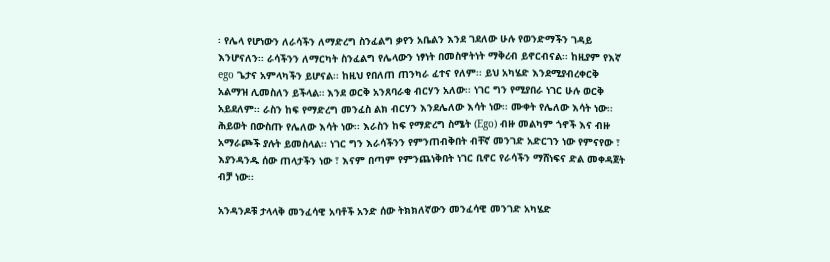፡ የሌላ የሆነውን ለራሳችን ለማድረግ ስንፈልግ ቃየን አቤልን እንደ ገደለው ሁሉ የወንድማችን ገዳይ እንሆናለን፡፡ ራሳችንን ለማርካት ስንፈልግ የሌላውን ነፃነት በመስዋትነት ማቅረብ ይኖርብናል፡፡ ከዚያም የእኛ ego ጌታና አምላካችን ይሆናል፡፡ ከዚህ የበለጠ ጠንካራ ፈተና የለም፡፡ ይህ አካሄድ እንደሚያብረቀርቅ አልማዝ ሊመስለን ይችላል። እንደ ወርቅ አንጸባራቂ ብርሃን አለው፡፡ ነገር ግን የሚያበራ ነገር ሁሉ ወርቅ አይደለም፡፡ ራስን ከፍ የማድረግ መንፈስ ልክ ብርሃን እንደሌለው እሳት ነው፡፡ ሙቀት የሌለው እሳት ነው፡፡ ሕይወት በውስጡ የሌለው እሳት ነው፡፡ እራስን ከፍ የማድረግ ስሜት (Ego) ብዙ መልካም ጎኖች እና ብዙ አማራጮች ያሉት ይመስላል፡፡ ነገር ግን እራሳችንን የምንጠብቅበት ብቸኛ መንገድ አድርገን ነው የምናየው ፣ እያንዳንዱ ሰው ጠላታችን ነው ፣ እናም በጣም የምንጨነቅበት ነገር ቢኖር የራሳችን ማሸነፍና ድል መቀዳጀት ብቻ ነው፡፡

አንዳንዶቹ ታላላቅ መንፈሳዊ አባቶች አንድ ሰው ትክክለኛውን መንፈሳዊ መንገድ አካሄድ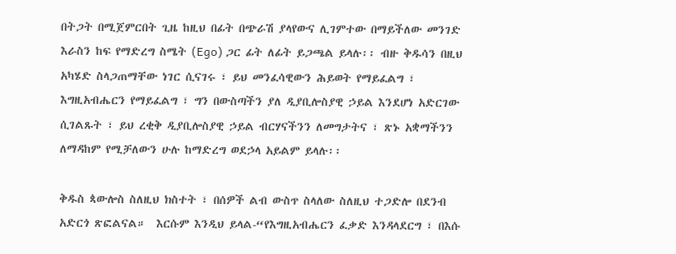በትጋት በሚጀምርበት ጊዜ ከዚህ በፊት በጭራሽ ያላየውና ሊገምተው በማይችለው መንገድ እራስን ከፍ የማድረግ ስሜት (Ego) ጋር ፊት ለፊት ይጋጫል ይላሉ፡፡ ብዙ ቅዱሳን በዚህ አካሄድ ስላጋጠማቸው ነገር ሲናገሩ ፣ ይህ መንፈሳዊውን ሕይወት የማይፈልግ ፣ እግዚአብሔርን የማይፈልግ ፣ ግን በውስጣችን ያለ ዲያቢሎስያዊ ኃይል እንደሆነ አድርገው ሲገልጹት ፣ ይህ ረቂቅ ዲያቢሎስያዊ ኃይል ብርሃናችንን ለመግታትና ፣ ጽኑ አቋማችንን ለማዳከም የሚቻለውን ሁሉ ከማድረግ ወደኃላ አይልም ይላሉ፡፡

ቅዱስ ጳውሎስ ስለዚህ ክስተት ፣ በሰዎች ልብ ውስጥ ስላለው ስለዚህ ተጋድሎ በደንብ አድርጎ ጽፎልናል።  እርሱም እንዲህ ይላል-“የእግዚአብሔርን ፈቃድ እንዳላደርግ ፣ በእሱ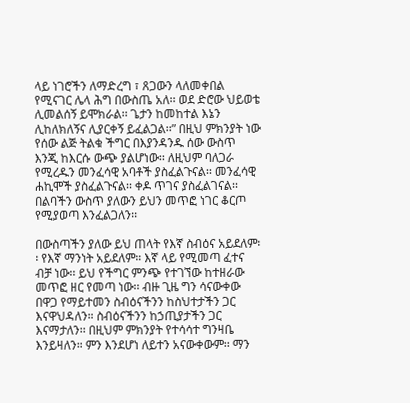ላይ ነገሮችን ለማድረግ ፣ ጸጋውን ላለመቀበል የሚናገር ሌላ ሕግ በውስጤ አለ፡፡ ወደ ድሮው ህይወቴ ሊመልሰኝ ይሞክራል፡፡ ጌታን ከመከተል እኔን ሊከለክለኝና ሊያርቀኝ ይፈልጋል፡፡” በዚህ ምክንያት ነው የሰው ልጅ ትልቁ ችግር በእያንዳንዱ ሰው ውስጥ እንጂ ከእርሱ ውጭ ያልሆነው፡፡ ለዚህም ባለጋራ የሚረዱን መንፈሳዊ አባቶች ያስፈልጉናል፡፡ መንፈሳዊ ሐኪሞች ያስፈልጉናል፡፡ ቀዶ ጥገና ያስፈልገናል፡፡ በልባችን ውስጥ ያለውን ይህን መጥፎ ነገር ቆርጦ የሚያወጣ እንፈልጋለን፡፡

በውስጣችን ያለው ይህ ጠላት የእኛ ስብዕና አይደለም፡፡ የእኛ ማንነት አይደለም። እኛ ላይ የሚመጣ ፈተና ብቻ ነው፡፡ ይህ የችግር ምንጭ የተገኘው ከተዘራው መጥፎ ዘር የመጣ ነው፡፡ ብዙ ጊዜ ግን ሳናውቀው በዋጋ የማይተመን ስብዕናችንን ከስህተታችን ጋር እናዋህዳለን። ስብዕናችንን ከኃጢያታችን ጋር እናማታለን፡፡ በዚህም ምክንያት የተሳሳተ ግንዛቤ እንይዛለን። ምን እንደሆነ ለይተን አናውቀውም፡፡ ማን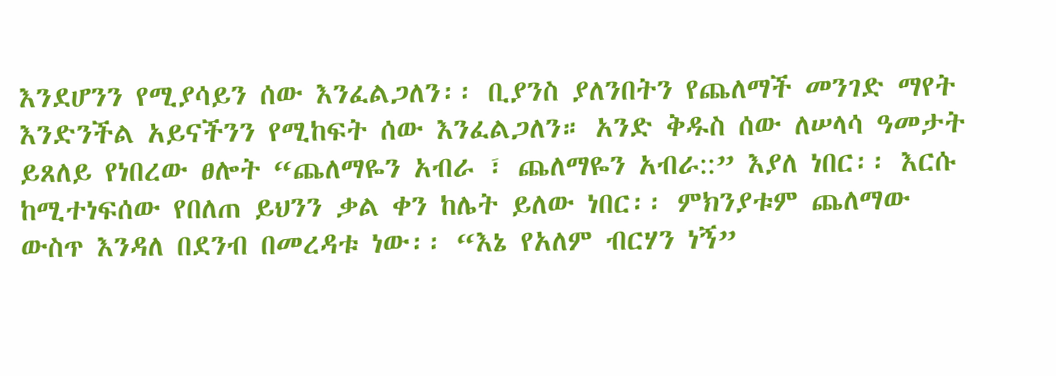እንደሆንን የሚያሳይን ሰው እንፈልጋለን፡፡ ቢያንስ ያለንበትን የጨለማች መንገድ ማየት እንድንችል አይናችንን የሚከፍት ሰው እንፈልጋለን። አንድ ቅዱስ ሰው ለሠላሳ ዓመታት ይጸለይ የነበረው ፀሎት “ጨለማዬን አብራ ፣ ጨለማዬን አብራ::” እያለ ነበር፡፡ እርሱ ከሚተነፍሰው የበለጠ ይህንን ቃል ቀን ከሌት ይለው ነበር፡፡ ምክንያቱም ጨለማው ውስጥ እንዳለ በደንብ በመረዳቱ ነው፡፡ “እኔ የአለም ብርሃን ነኝ”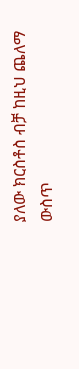ያለው ክርስቶስ ብቻ ከዚህ ጨለማ ውስጥ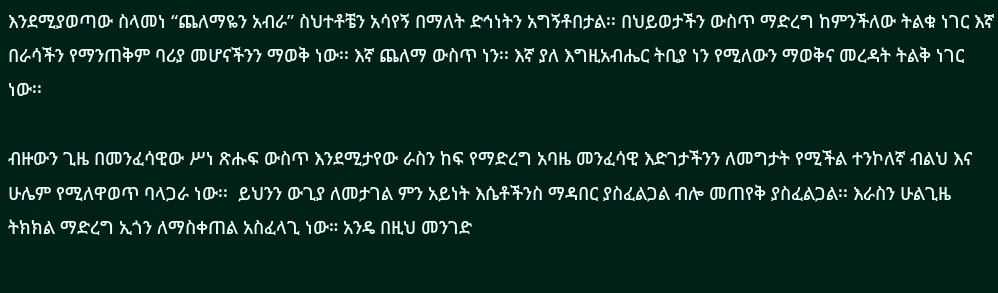እንደሚያወጣው ስላመነ “ጨለማዬን አብራ” ስህተቶቼን አሳየኝ በማለት ድኅነትን አግኝቶበታል፡፡ በህይወታችን ውስጥ ማድረግ ከምንችለው ትልቁ ነገር እኛ በራሳችን የማንጠቅም ባሪያ መሆናችንን ማወቅ ነው፡፡ እኛ ጨለማ ውስጥ ነን፡፡ እኛ ያለ እግዚአብሔር ትቢያ ነን የሚለውን ማወቅና መረዳት ትልቅ ነገር ነው፡፡

ብዙውን ጊዜ በመንፈሳዊው ሥነ ጽሑፍ ውስጥ እንደሚታየው ራስን ከፍ የማድረግ አባዜ መንፈሳዊ እድገታችንን ለመግታት የሚችል ተንኮለኛ ብልህ እና ሁሌም የሚለዋወጥ ባላጋራ ነው፡፡  ይህንን ውጊያ ለመታገል ምን አይነት እሴቶችንስ ማዳበር ያስፈልጋል ብሎ መጠየቅ ያስፈልጋል፡፡ እራስን ሁልጊዜ ትክክል ማድረግ ኢጎን ለማስቀጠል አስፈላጊ ነው። አንዴ በዚህ መንገድ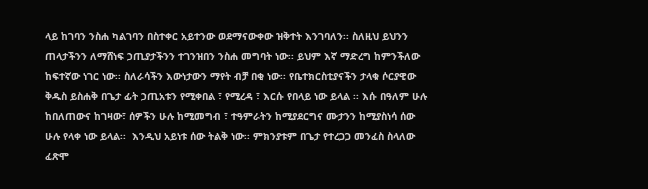ላይ ከገባን ንስሐ ካልገባን በስተቀር አይተንው ወደማናውቀው ዝቅተት እንገባለን፡፡ ስለዚህ ይህንን ጠላታችንን ለማሸነፍ ኃጢያታችንን ተገንዝበን ንስሐ መግባት ነው፡፡ ይህም እኛ ማድረግ ከምንችለው ከፍተኛው ነገር ነው፡፡ ስለራሳችን እውነታውን ማየት ብቻ በቂ ነው፡፡ የቤተክርስቲያናችን ታላቁ ሶርያዊው ቅዱስ ይስሐቅ በጌታ ፊት ኃጢአቱን የሚቀበል ፣ የሚረዳ ፣ እርሱ የበላይ ነው ይላል ፡፡ እሱ በዓለም ሁሉ ከበለጠውና ከገዛው፣ ሰዎችን ሁሉ ከሚመግብ ፣ ተዓምራትን ከሚያደርግና ሙታንን ከሚያስነሳ ሰው ሁሉ የላቀ ነው ይላል፡፡  እንዲህ አይነቱ ሰው ትልቅ ነው፡፡ ምክንያቱም በጌታ የተረጋጋ መንፈስ ስላለው ፈጽሞ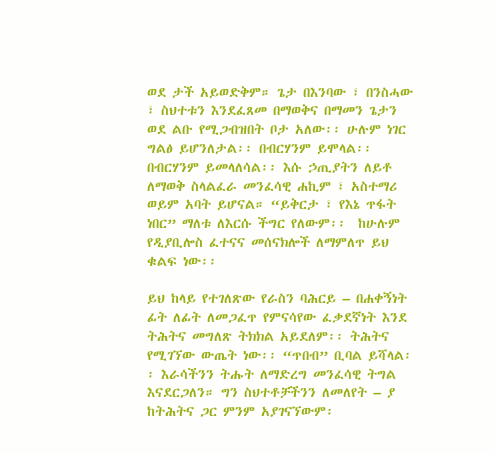ወደ ታች አይወድቅም። ጌታ በእንባው ፣ በንስሓው ፣ ስህተቱን እንደፈጸመ በማወቅና በማመን ጌታን ወደ ልቡ የሚጋብዝበት ቦታ አለው፡፡ ሁሉም ነገር ግልፅ ይሆንለታል፡፡ በብርሃንም ይሞላል፡፡ በብርሃንም ይመላለሳል፡፡ እሱ ኃጢያትን ለይቶ ለማወቅ ስላልፈራ መንፈሳዊ ሐኪም ፣ አስተማሪ ወይም አባት ይሆናል። “ይቅርታ ፣ የእኔ ጥፋት ነበር” ማለቱ ለእርሱ ችግር የለውም፡፡  ከሁሉም የዲያቢሎስ ፈተናና መሰናክሎች ለማምለጥ ይህ ቁልፍ ነው፡፡

ይህ ከላይ የተገለጽው የራስን ባሕርይ – በሐቀኝነት ፊት ለፊት ለመጋፈጥ የምናሳየው ፈቃደኛነት እንደ ትሕትና መግለጽ ትክክል አይደለም፡፡ ትሕትና የሚገኘው ውጤት ነው፡፡ “ጥበብ” ቢባል ይሻላል፡፡ እራሳችንን ትሑት ለማድረግ መንፈሳዊ ትግል እናደርጋለን። ግን ስህተቶቻችንን ለመለየት – ያ ከትሕትና ጋር ምንም አያገናኘውም፡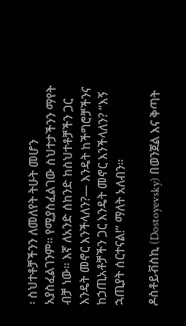፡ ስህተቶቻችንን ለመለየት ትሁት መሆን አያስፈልገንም። የሚያስፈልገው ስህተታችንን ማየት ብቻ ነው፡፡ እኛ ለአንድ ሰከንድ ከስህተቶቻችን ጋር እንዴት መኖር እንችላለን?— እንዴት ከችግሮቻችንና ከኃጢአቶቻችን ጋር እንዴት መኖር እንችላለን? “እኝ ኋጢያት ሰርተናል!” ማለት አለብን፡፡

ዶስቶይቭስኪ (Dostoyevsky) በወንጀል እና ቅጣት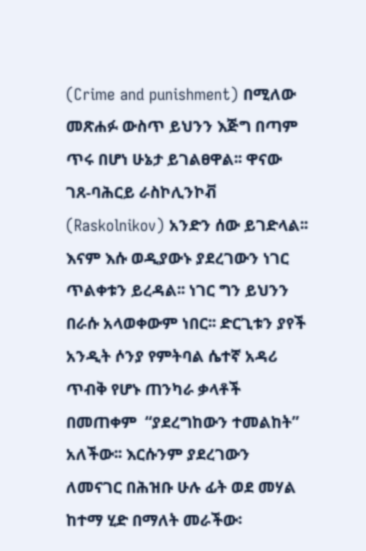(Crime and punishment) በሚለው መጽሐፉ ውስጥ ይህንን እጅግ በጣም ጥሩ በሆነ ሁኔታ ይገልፀዋል፡፡ ዋናው ገጸ-ባሕርይ ራስኮሊንኮቭ (Raskolnikov) አንድን ሰው ይገድላል፡፡ እናም እሱ ወዲያውኑ ያደረገውን ነገር ጥልቀቱን ይረዳል፡፡ ነገር ግን ይህንን በራሱ አላወቀውም ነበር፡፡ ድርጊቱን ያየች አንዲት ሶንያ የምትባል ሴተኛ አዳሪ ጥብቅ የሆኑ ጠንካራ ቃላቶች በመጠቀም  “ያደረግከውን ተመልከት” አለችው፡፡ እርሱንም ያደረገውን ለመናገር በሕዝቡ ሁሉ ፊት ወደ መሃል ከተማ ሂድ በማለት መራችው፡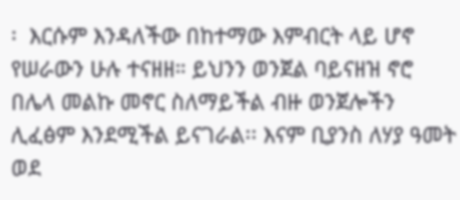፡  እርሱም እንዳለችው በከተማው እምብርት ላይ ሆኖ የሠራውን ሁሉ ተናዘዘ። ይህንን ወንጀል ባይናዘዝ ኖሮ በሌላ መልኩ መኖር ስለማይችል ብዙ ወንጀሎችን ሊፈፅም እንደሚችል ይናገራል፡፡ እናም ቢያንስ ለሃያ ዓመት ወደ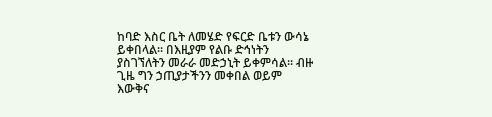ከባድ እስር ቤት ለመሄድ የፍርድ ቤቱን ውሳኔ ይቀበላል፡፡ በእዚያም የልቡ ድኅነትን ያስገኘለትን መራራ መድኃኒት ይቀምሳል። ብዙ ጊዜ ግን ኃጢያታችንን መቀበል ወይም እውቅና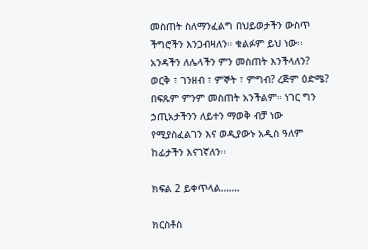መስጠት ስለማንፈልግ በህይወታችን ውስጥ ችግሮችን እንጋብዛለን። ቁልፉም ይህ ነው፡፡ አንዳችን ለሌላችን ምን መስጠት እንችላለን? ወርቅ ፣ ገንዘብ ፣ ምኞት ፣ ምግብ? ረጅም ዕድሜ? በፍጹም ምንም መስጠት አንችልም። ነገር ግን ኃጢአታችንን ለይተን ማወቅ ብቻ ነው የሚያስፈልገን እና ወዲያውኑ አዲስ ዓለም ከፊታችን እናገኛለን፡፡

ክፍል 2 ይቀጥላል…….

ክርስቶስ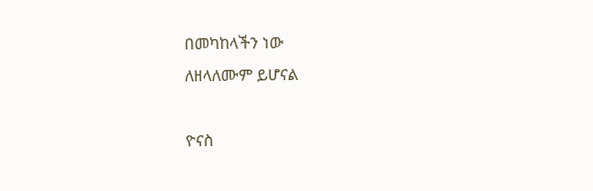በመካከላችን ነው
ለዘላለሙም ይሆናል

ዮናስ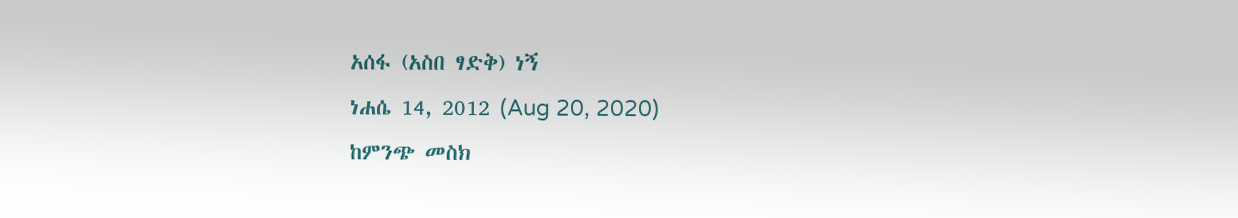አሰፋ (አስበ ፃድቅ) ነኝ
ነሐሴ 14, 2012 (Aug 20, 2020)
ከምንጭ መስክ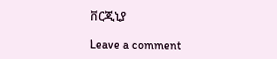ቨርጂኒያ

Leave a comment